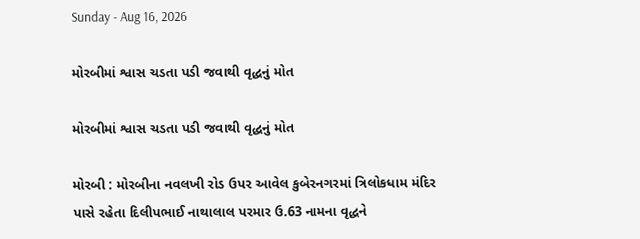Sunday - Aug 16, 2026

મોરબીમાં શ્વાસ ચડતા પડી જવાથી વૃદ્ધનું મોત

મોરબીમાં શ્વાસ ચડતા પડી જવાથી વૃદ્ધનું મોત

મોરબી : મોરબીના નવલખી રોડ ઉપર આવેલ કુબેરનગરમાં ત્રિલોકધામ મંદિર પાસે રહેતા દિલીપભાઈ નાથાલાલ પરમાર ઉ.63 નામના વૃદ્ધને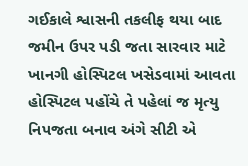ગઈકાલે શ્વાસની તકલીફ થયા બાદ જમીન ઉપર પડી જતા સારવાર માટે ખાનગી હોસ્પિટલ ખસેડવામાં આવતા હોસ્પિટલ પહોંચે તે પહેલાં જ મૃત્યુ નિપજતા બનાવ અંગે સીટી એ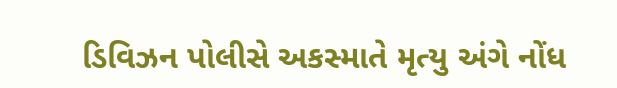ડિવિઝન પોલીસે અકસ્માતે મૃત્યુ અંગે નોંધ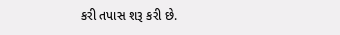કરી તપાસ શરૂ કરી છે.